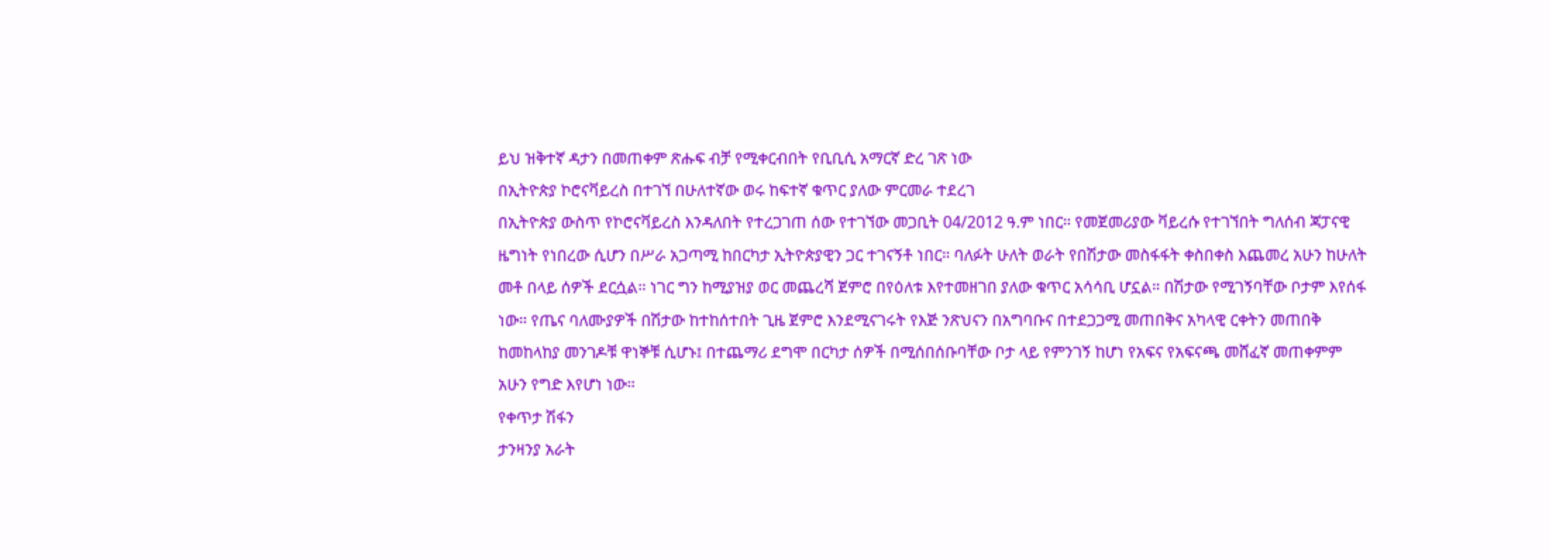ይህ ዝቅተኛ ዳታን በመጠቀም ጽሑፍ ብቻ የሚቀርብበት የቢቢሲ አማርኛ ድረ ገጽ ነው
በኢትዮጵያ ኮሮናቫይረስ በተገኘ በሁለተኛው ወሩ ከፍተኛ ቁጥር ያለው ምርመራ ተደረገ
በኢትዮጵያ ውስጥ የኮሮናቫይረስ እንዳለበት የተረጋገጠ ሰው የተገኘው መጋቢት 04/2012 ዓ.ም ነበር። የመጀመሪያው ቫይረሱ የተገኘበት ግለሰብ ጃፓናዊ ዜግነት የነበረው ሲሆን በሥራ አጋጣሚ ከበርካታ ኢትዮጵያዊን ጋር ተገናኝቶ ነበር። ባለፉት ሁለት ወራት የበሽታው መስፋፋት ቀስበቀስ እጨመረ አሁን ከሁለት መቶ በላይ ሰዎች ደርሷል። ነገር ግን ከሚያዝያ ወር መጨረሻ ጀምሮ በየዕለቱ እየተመዘገበ ያለው ቁጥር አሳሳቢ ሆኗል። በሽታው የሚገኝባቸው ቦታም እየሰፋ ነው። የጤና ባለሙያዎች በሽታው ከተከሰተበት ጊዜ ጀምሮ እንደሚናገሩት የእጅ ንጽህናን በአግባቡና በተደጋጋሚ መጠበቅና አካላዊ ርቀትን መጠበቅ ከመከላከያ መንገዶቹ ዋነኞቹ ሲሆኑ፤ በተጨማሪ ደግሞ በርካታ ሰዎች በሚሰበሰቡባቸው ቦታ ላይ የምንገኝ ከሆነ የአፍና የአፍናጫ መሸፈኛ መጠቀምም አሁን የግድ እየሆነ ነው።
የቀጥታ ሽፋን
ታንዛንያ አራት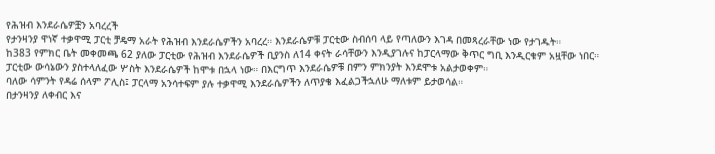የሕዝብ እንደራሴዎቿን አባረረች
የታንዛንያ ዋነኛ ተቃዋሚ ፓርቲ ቻዴማ አራት የሕዝብ እንደራሴዎችን አባረረ። እንደራሴዎቹ ፓርቲው ስብሰባ ላይ የጣለውን እገዳ በመጻረራቸው ነው የታገዱት።
ከ383 የምክር ቤት መቀመጫ 62 ያለው ፓርቲው የሕዝብ እንደራሴዎች ቢያንስ ለ14 ቀናት ራሳቸውን እንዲያገሉና ከፓርላማው ቅጥር ግቢ እንዲርቁም አዟቸው ነበር።
ፓርቲው ውሳኔውን ያስተላለፈው ሦስት እንደራሴዎች ከሞቱ በኋላ ነው። በእርግጥ እንደራሴዎቹ በምን ምክንያት እንደሞቱ አልታወቀም።
ባለው ሳምንት የዳሬ ሰላም ፖሊስ፤ ፓርላማ አንሳተፍም ያሉ ተቃዋሚ እንደራሴዎችን ለጥያቄ እፈልጋችኋለሁ ማለቱም ይታወሳል።
በታንዛንያ ለቀብር እና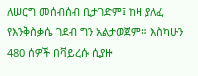ለሠርግ መሰብሰብ ቢታገድም፤ ከዛ ያለፈ የእንቅስቃሴ ገደብ ግን አልታወጀም። እስካሁን 480 ሰዎች በቫይረሱ ሲያዙ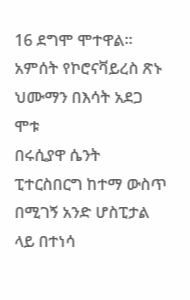16 ደግሞ ሞተዋል።
አምሰት የኮሮናቫይረስ ጽኑ ህሙማን በእሳት አደጋ ሞቱ
በሩሲያዋ ሴንት ፒተርስበርግ ከተማ ውስጥ በሚገኝ አንድ ሆስፒታል ላይ በተነሳ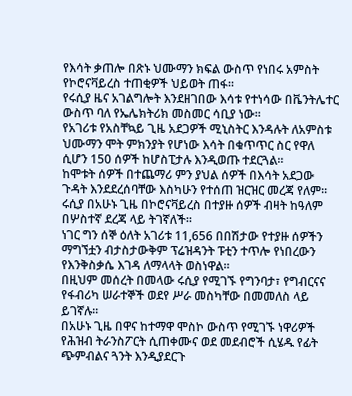የእሳት ቃጠሎ በጽኑ ህሙማን ክፍል ውስጥ የነበሩ አምስት የኮሮናቫይረስ ተጠቂዎች ህይወት ጠፋ።
የሩሲያ ዜና አገልግሎት እንደዘገበው እሳቱ የተነሳው በቬንትሌተር ውስጥ ባለ የኤሌክትሪክ መስመር ሳቢያ ነው።
የአገሪቱ የአስቸኳይ ጊዜ አደጋዎች ሚኒስትር እንዳሉት ለአምስቱ ህሙማን ሞት ምክንያት የሆነው እሳት በቁጥጥር ስር የዋለ ሲሆን 150 ሰዎች ከሆስፒታሉ እንዲወጡ ተደርጓል።
ከሞቱት ሰዎች በተጨማሪ ምን ያህል ሰዎች በእሳት አደጋው ጉዳት እንደደረሰባቸው እስካሁን የተሰጠ ዝርዝር መረጃ የለም።
ሩሲያ በአሁኑ ጊዜ በኮሮናቫይረስ በተያዙ ሰዎች ብዛት ከዓለም በሦስተኛ ደረጃ ላይ ትገኛለች።
ነገር ግን ሰኞ ዕለት አገሪቱ 11,656 በበሽታው የተያዙ ሰዎችን ማግኘቷን ብታስታውቅም ፕሬዝዳንት ፑቲን ተጥሎ የነበረውን የእንቅስቃሴ እገዳ ለማላላት ወስነዋል።
በዚህም መሰረት በመላው ሩሲያ የሚገኙ የግንባታ፣ የግብርናና የፋብሪካ ሠራተኞች ወደየ ሥራ መስካቸው በመመለስ ላይ ይገኛሉ።
በአሁኑ ጊዜ በዋና ከተማዋ ሞስኮ ውስጥ የሚገኙ ነዋሪዎች የሕዝብ ትራንስፖርት ሲጠቀሙና ወደ መደብሮች ሲሄዱ የፊት ጭምብልና ጓንት እንዲያደርጉ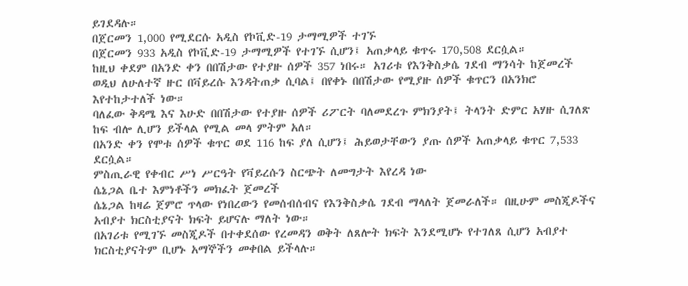ይገደዳሉ።
በጀርመን 1,000 የሚደርሱ አዲስ የኮቪድ-19 ታማሚዎች ተገኙ
በጀርመን 933 አዲስ የኮቪድ-19 ታማሚዎች የተገኙ ሲሆን፤ አጠቃላይ ቁጥሩ 170,508 ደርሷል።
ከዚህ ቀደም በአንድ ቀን በበሽታው የተያዙ ሰዎች 357 ነበሩ። አገሪቱ የእንቅስቃሴ ገደብ ማንሳት ከጀመረች ወዲህ ለሁለተኛ ዙር በቫይረሱ እንዳትጠቃ ሲባል፤ በየቀኑ በበሽታው የሚያዙ ሰዎች ቁጥርን በአንክሮ እየተከታተለች ነው።
ባለፈው ቅዳሜ እና እሁድ በበሽታው የተያዙ ሰዎች ሪፖርት ባለመደረጉ ምክንያት፤ ትላንት ድምር አሃዙ ሲገለጽ ከፍ ብሎ ሊሆን ይችላል የሚል መላ ምትም አለ።
በአንድ ቀን የሞቱ ሰዎች ቁጥር ወደ 116 ከፍ ያለ ሲሆን፤ ሕይወታቸውን ያጡ ሰዎች አጠቃላይ ቁጥር 7,533 ደርሷል።
ምስጢራዊ የቀብር ሥነ ሥርዓት የቫይረሱን ስርጭት ለመግታት እየረዳ ነው
ሴኔጋል ቤተ እምነቶችን መክፈት ጀመረች
ሴኔጋል ከዛሬ ጀምሮ ጥላው የነበረውን የመሰብሰብና የእንቅስቃሴ ገደብ ማላለት ጀመራለች። በዚሁም መስጂዶችና አብያተ ክርስቲያናት ክፍት ይሆናሉ ማለት ነው።
በአገሪቱ የሚገኙ መስጂዶች በተቀደሰው የረመዳን ወቅት ለጸሎት ክፍት እንደሚሆኑ የተገለጸ ሲሆን አብያተ ክርስቲያናትም ቢሆኑ አማኞችን መቀበል ይችላሉ።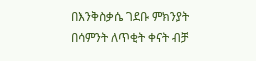በእንቅስቃሴ ገደቡ ምክንያት በሳምንት ለጥቂት ቀናት ብቻ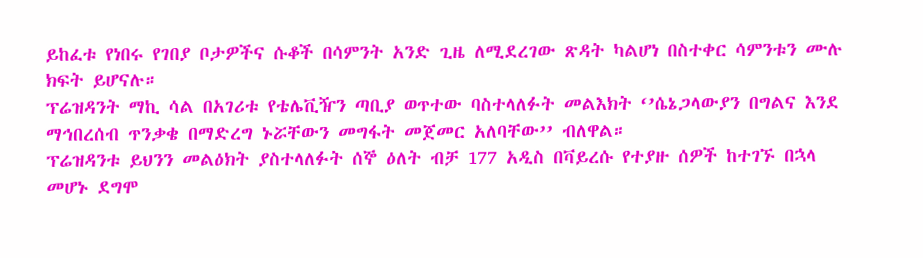ይከፈቱ የነበሩ የገበያ ቦታዎችና ሱቆች በሳምንት አንድ ጊዜ ለሚደረገው ጽዳት ካልሆነ በስተቀር ሳምንቱን ሙሉ ክፍት ይሆናሉ።
ፕሬዝዳንት ማኪ ሳል በአገሪቱ የቴሌቪዥን ጣቢያ ወጥተው ባስተላለፉት መልእክት ‘’ሴኔጋላውያን በግልና እንደ ማኅበረሰብ ጥንቃቄ በማድረግ ኑሯቸውን መግፋት መጀመር አለባቸው’’ ብለዋል።
ፕሬዝዳንቱ ይህንን መልዕክት ያስተላለፉት ሰኞ ዕለት ብቻ 177 አዲስ በቫይረሱ የተያዙ ሰዎች ከተገኙ በኋላ መሆኑ ደግሞ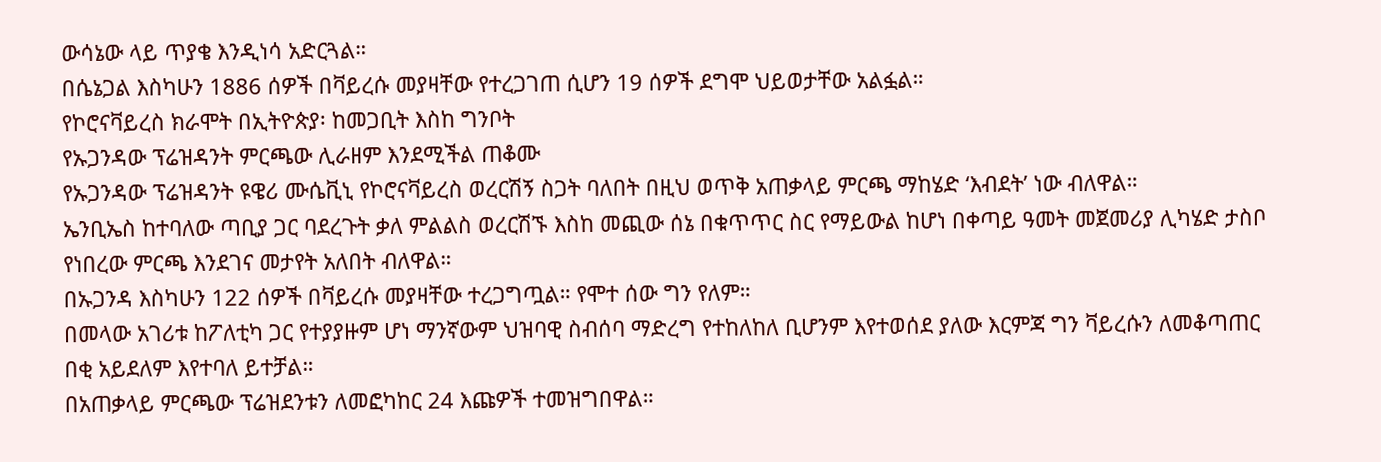ውሳኔው ላይ ጥያቄ እንዲነሳ አድርጓል።
በሴኔጋል እስካሁን 1886 ሰዎች በቫይረሱ መያዛቸው የተረጋገጠ ሲሆን 19 ሰዎች ደግሞ ህይወታቸው አልፏል።
የኮሮናቫይረስ ክራሞት በኢትዮጵያ፡ ከመጋቢት እስከ ግንቦት
የኡጋንዳው ፕሬዝዳንት ምርጫው ሊራዘም እንደሚችል ጠቆሙ
የኡጋንዳው ፕሬዝዳንት ዩዌሪ ሙሴቪኒ የኮሮናቫይረስ ወረርሽኝ ስጋት ባለበት በዚህ ወጥቅ አጠቃላይ ምርጫ ማከሄድ ‘እብደት’ ነው ብለዋል።
ኤንቢኤስ ከተባለው ጣቢያ ጋር ባደረጉት ቃለ ምልልስ ወረርሽኙ እስከ መጪው ሰኔ በቁጥጥር ስር የማይውል ከሆነ በቀጣይ ዓመት መጀመሪያ ሊካሄድ ታስቦ የነበረው ምርጫ እንደገና መታየት አለበት ብለዋል።
በኡጋንዳ እስካሁን 122 ሰዎች በቫይረሱ መያዛቸው ተረጋግጧል። የሞተ ሰው ግን የለም።
በመላው አገሪቱ ከፖለቲካ ጋር የተያያዙም ሆነ ማንኛውም ህዝባዊ ስብሰባ ማድረግ የተከለከለ ቢሆንም እየተወሰደ ያለው እርምጃ ግን ቫይረሱን ለመቆጣጠር በቂ አይደለም እየተባለ ይተቻል።
በአጠቃላይ ምርጫው ፕሬዝደንቱን ለመፎካከር 24 እጩዎች ተመዝግበዋል።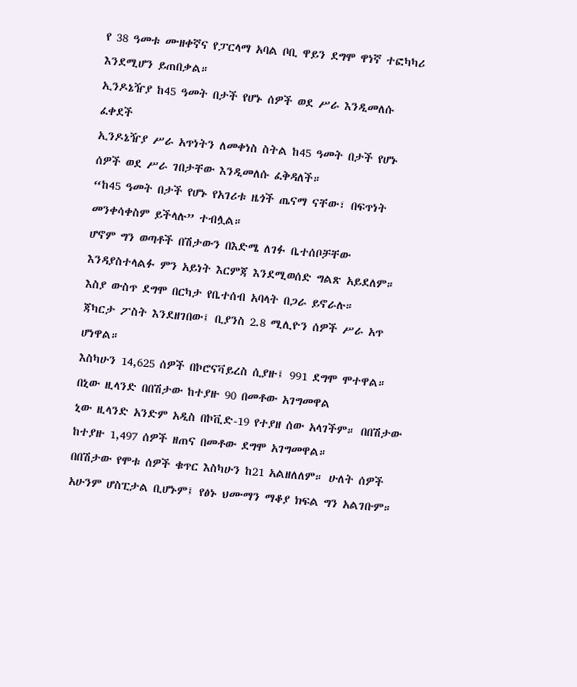የ 38 ዓመቱ ሙዘቀኛና የፓርላማ አባል ቦቢ ዋይን ደግሞ ዋነኛ ተፎካካሪ እንደሚሆን ይጠበቃል።
ኢንዶኔዥያ ከ45 ዓመት በታች የሆኑ ሰዎች ወደ ሥራ እንዲመለሱ ፈቀደች
ኢንዶኔዥያ ሥራ አጥነትን ለመቀነስ ስትል ከ45 ዓመት በታች የሆኑ ሰዎች ወደ ሥራ ገበታቸው እንዲመለሱ ፈቅዳለች።
“ከ45 ዓመት በታች የሆኑ የአገሪቱ ዜጎች ጤናማ ናቸው፣ በፍጥነት መንቀሳቀስም ይችላሉ” ተብሏል።
ሆኖም ግን ወጣቶች በሽታውን በእድሜ ለገፉ ቤተሰቦቻቸው እንዳያስተላልፉ ምን አይነት እርምጃ እንደሚወሰድ ግልጽ አይደለም። እስያ ውስጥ ደግሞ በርካታ የቤተሰብ አባላት በጋራ ይኖራሉ።
ጃካርታ ፖስት እንደዘገበው፤ ቢያንስ 2.8 ሚሊዮን ሰዎች ሥራ አጥ ሆነዋል።
እስካሁን 14,625 ሰዎች በኮሮናቫይረስ ሲያዙ፤ 991 ደግሞ ሞተዋል።
በኒው ዚላንድ በበሽታው ከተያዙ 90 በመቶው አገግመዋል
ኒው ዚላንድ አንድም አዲስ በኮቪድ-19 የተያዘ ሰው አላገችም። በበሽታው ከተያዙ 1,497 ሰዎች ዘጠና በመቶው ደግሞ አገግመዋል።
በበሽታው የሞቱ ሰዎች ቁጥር እስካሁን ከ21 አልዘለለም። ሁለት ሰዎች አሁንም ሆስፒታል ቢሆኑም፤ የፅኑ ህሙማን ማቆያ ክፍል ግን አልገቡም።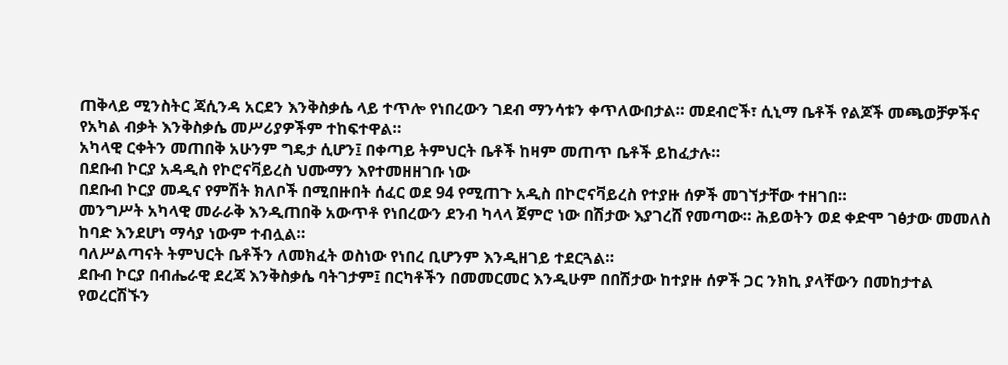ጠቅላይ ሚንስትር ጃሲንዳ አርደን እንቅስቃሴ ላይ ተጥሎ የነበረውን ገደብ ማንሳቱን ቀጥለውበታል። መደብሮች፣ ሲኒማ ቤቶች የልጆች መጫወቻዎችና የአካል ብቃት እንቅስቃሴ መሥሪያዎችም ተከፍተዋል።
አካላዊ ርቀትን መጠበቅ አሁንም ግዴታ ሲሆን፤ በቀጣይ ትምህርት ቤቶች ከዛም መጠጥ ቤቶች ይከፈታሉ።
በደቡብ ኮርያ አዳዲስ የኮሮናቫይረስ ህሙማን እየተመዘዘገቡ ነው
በደቡብ ኮርያ መዲና የምሽት ክለቦች በሚበዙበት ሰፈር ወደ 94 የሚጠጉ አዲስ በኮሮናቫይረስ የተያዙ ሰዎች መገኘታቸው ተዘገበ።
መንግሥት አካላዊ መራራቅ እንዲጠበቅ አውጥቶ የነበረውን ደንብ ካላላ ጀምሮ ነው በሽታው እያገረሸ የመጣው። ሕይወትን ወደ ቀድሞ ገፅታው መመለስ ከባድ እንደሆነ ማሳያ ነውም ተብሏል።
ባለሥልጣናት ትምህርት ቤቶችን ለመክፈት ወስነው የነበረ ቢሆንም እንዲዘገይ ተደርጓል።
ደቡብ ኮርያ በብሔራዊ ደረጃ እንቅስቃሴ ባትገታም፤ በርካቶችን በመመርመር እንዲሁም በበሽታው ከተያዙ ሰዎች ጋር ንክኪ ያላቸውን በመከታተል የወረርሽኙን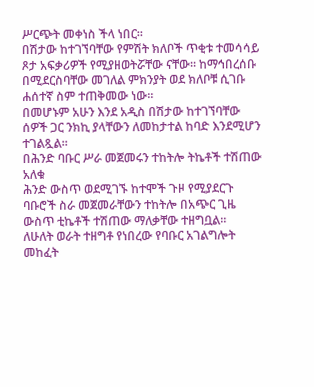ሥርጭት መቀነስ ችላ ነበር።
በሽታው ከተገኘባቸው የምሽት ክለቦች ጥቂቱ ተመሳሳይ ጾታ አፍቃሪዎች የሚያዘወትሯቸው ናቸው። ከማኅበረሰቡ በሚደርስባቸው መገለል ምክንያት ወደ ክለቦቹ ሲገቡ ሐሰተኛ ስም ተጠቅመው ነው።
በመሆኑም አሁን እንደ አዲስ በሽታው ከተገኘባቸው ሰዎች ጋር ንክኪ ያላቸውን ለመከታተል ከባድ እንደሚሆን ተገልጿል።
በሕንድ ባቡር ሥራ መጀመሩን ተከትሎ ትኬቶች ተሽጠው አለቁ
ሕንድ ውስጥ ወደሚገኙ ከተሞች ጉዞ የሚያደርጉ ባቡሮች ስራ መጀመራቸውን ተከትሎ በአጭር ጊዜ ውስጥ ቲኬቶች ተሽጠው ማለቃቸው ተዘግቧል።
ለሁለት ወራት ተዘግቶ የነበረው የባቡር አገልግሎት መከፈት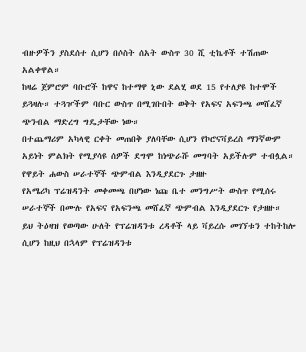ብዙዎችን ያስደሰተ ሲሆን በሶስት ሰአት ውስጥ 30 ሺ ቲኬቶች ተሽጠው አልቀዋል።
ከዛሬ ጀምሮም ባቡሮች ከዋና ከተማዋ ኒው ደልሂ ወደ 15 የተለያዩ ከተሞች ይጓዛሉ። ተጓዦችም ባቡር ውስጥ በሚገቡበት ወቅት የአፍና አፍንጫ መሸፈኛ ጭንብል ማድረግ ግዴታቸው ነው።
በተጨማሪም አካላዊ ርቀት መጠበቅ ያለባቸው ሲሆን የኮሮናቫይረስ ማንኛውም አይነት ምልክት የሚያሳዩ ሰዎች ደግሞ ከነጭራሹ መግባት አይችሉም ተብሏል።
የዋይት ሐውስ ሠራተኞች ጭምብል እንዲያደርጉ ታዘዙ
የአሜሪካ ፕሬዝዳንት መቀመጫ በሆነው ነጩ ቤተ መንግሥት ውስጥ የሚሰሩ ሠራተኞች በሙሉ የአፍና የአፍንጫ መሸፈኛ ጭምብል እንዲያደርጉ የታዘዙ።
ይህ ትዕዛዝ የወጣው ሁለት የፕሬዝዳንቱ ረዳቶች ላይ ቫይረሱ መገኘቱን ተከትከሎ ሲሆን ከዚህ በኋላም የፕሬዝዳንቱ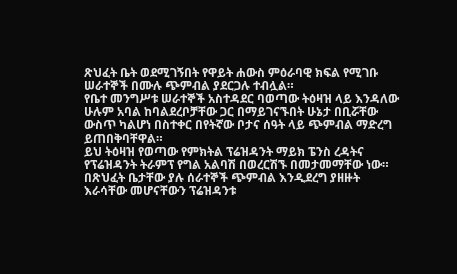ጽህፈት ቤት ወደሚገኝበት የዋይት ሐውስ ምዕራባዊ ክፍል የሚገቡ ሠራተኞች በሙሉ ጭምብል ያደርጋሉ ተብሏል።
የቤተ መንግሥቱ ሠራተኞች አስተዳደር ባወጣው ትዕዛዝ ላይ እንዳለው ሁሉም አባል ከባልደረቦቻቸው ጋር በማይገናኙበት ሁኔታ በቢሯቸው ውስጥ ካልሆነ በስተቀር በየትኛው ቦታና ሰዓት ላይ ጭምብል ማድረግ ይጠበቅባቸዋል።
ይህ ትዕዛዝ የወጣው የምክትል ፕሬዝዳንት ማይክ ፔንስ ረዳትና የፕሬዝዳንት ትራምፕ የግል አልባሽ በወረርሽኙ በመታመማቸው ነው።
በጽህፈት ቤታቸው ያሉ ሰራተኞች ጭምብል እንዲደረግ ያዘዙት እራሳቸው መሆናቸውን ፕሬዝዳንቱ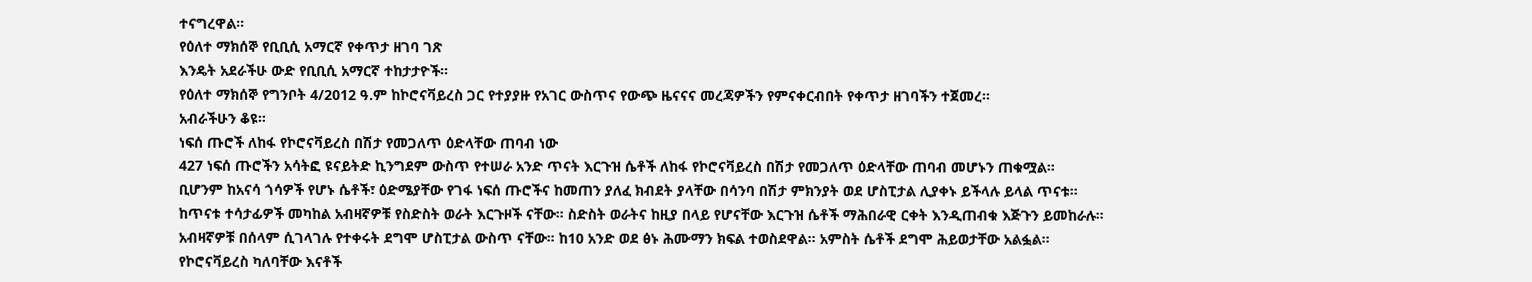ተናግረዋል።
የዕለተ ማክሰኞ የቢቢሲ አማርኛ የቀጥታ ዘገባ ገጽ
እንዴት አደራችሁ ውድ የቢቢሲ አማርኛ ተከታታዮች።
የዕለተ ማክሰኞ የግንቦት 4/2012 ዓ.ም ከኮሮናቫይረስ ጋር የተያያዙ የአገር ውስጥና የውጭ ዜናናና መረጃዎችን የምናቀርብበት የቀጥታ ዘገባችን ተጀመረ።
አብራችሁን ቆዩ።
ነፍሰ ጡሮች ለከፋ የኮሮናቫይረስ በሽታ የመጋለጥ ዕድላቸው ጠባብ ነው
427 ነፍሰ ጡሮችን አሳትፎ ዩናይትድ ኪንግደም ውስጥ የተሠራ አንድ ጥናት እርጉዝ ሴቶች ለከፋ የኮሮናቫይረስ በሽታ የመጋለጥ ዕድላቸው ጠባብ መሆኑን ጠቁሟል።
ቢሆንም ከአናሳ ጎሳዎች የሆኑ ሴቶች፣ ዕድሜያቸው የገፋ ነፍሰ ጡሮችና ከመጠን ያለፈ ክብደት ያላቸው በሳንባ በሽታ ምክንያት ወደ ሆስፒታል ሊያቀኑ ይችላሉ ይላል ጥናቱ።
ከጥናቱ ተሳታፊዎች መካከል አብዛኛዎቹ የስድስት ወራት እርጉዞች ናቸው። ስድስት ወራትና ከዚያ በላይ የሆናቸው እርጉዝ ሴቶች ማሕበራዊ ርቀት እንዲጠብቁ እጅጉን ይመከራሉ።
አብዛኛዎቹ በሰላም ሲገላገሉ የተቀሩት ደግሞ ሆስፒታል ውስጥ ናቸው። ከ10 አንድ ወደ ፅኑ ሕሙማን ክፍል ተወስደዋል። አምስት ሴቶች ደግሞ ሕይወታቸው አልፏል።
የኮሮናቫይረስ ካለባቸው እናቶች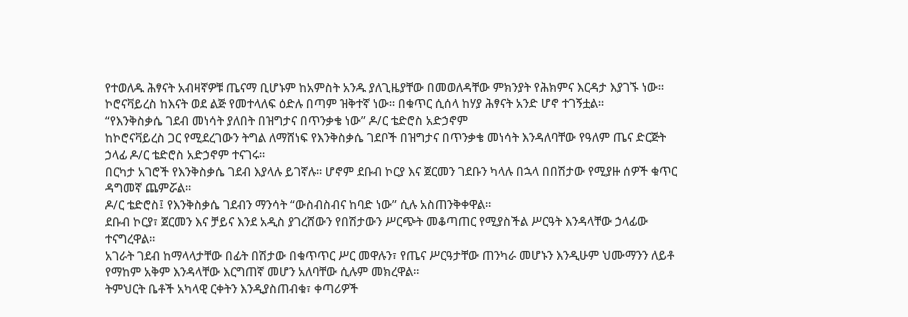የተወለዱ ሕፃናት አብዛኛዎቹ ጤናማ ቢሆኑም ከአምስት አንዱ ያለጊዜያቸው በመወለዳቸው ምክንያት የሕክምና እርዳታ እያገኙ ነው።
ኮሮናቫይረስ ከእናት ወደ ልጅ የመተላለፍ ዕድሉ በጣም ዝቅተኛ ነው። በቁጥር ሲሰላ ከሃያ ሕፃናት አንድ ሆኖ ተገኝቷል።
“የእንቅስቃሴ ገደብ መነሳት ያለበት በዝግታና በጥንቃቄ ነው” ዶ/ር ቴድሮስ አድኃኖም
ከኮሮናቫይረስ ጋር የሚደረገውን ትግል ለማሸነፍ የእንቅስቃሴ ገደቦች በዝግታና በጥንቃቄ መነሳት እንዳለባቸው የዓለም ጤና ድርጅት ኃላፊ ዶ/ር ቴድሮስ አድኃኖም ተናገሩ።
በርካታ አገሮች የእንቅስቃሴ ገደብ እያላሉ ይገኛሉ። ሆኖም ደቡብ ኮርያ እና ጀርመን ገደቡን ካላሉ በኋላ በበሽታው የሚያዙ ሰዎች ቁጥር ዳግመኛ ጨምሯል።
ዶ/ር ቴድሮስ፤ የእንቅስቃሴ ገደብን ማንሳት “ውስብስብና ከባድ ነው” ሲሉ አስጠንቅቀዋል።
ደቡብ ኮርያ፣ ጀርመን እና ቻይና እንደ አዲስ ያገረሸውን የበሽታውን ሥርጭት መቆጣጠር የሚያስችል ሥርዓት እንዳላቸው ኃላፊው ተናግረዋል።
አገራት ገደብ ከማላላታቸው በፊት በሽታው በቁጥጥር ሥር መዋሉን፣ የጤና ሥርዓታቸው ጠንካራ መሆኑን እንዲሁም ህሙማንን ለይቶ የማከም አቅም እንዳላቸው እርግጠኛ መሆን አለባቸው ሲሉም መክረዋል።
ትምህርት ቤቶች አካላዊ ርቀትን እንዲያስጠብቁ፣ ቀጣሪዎች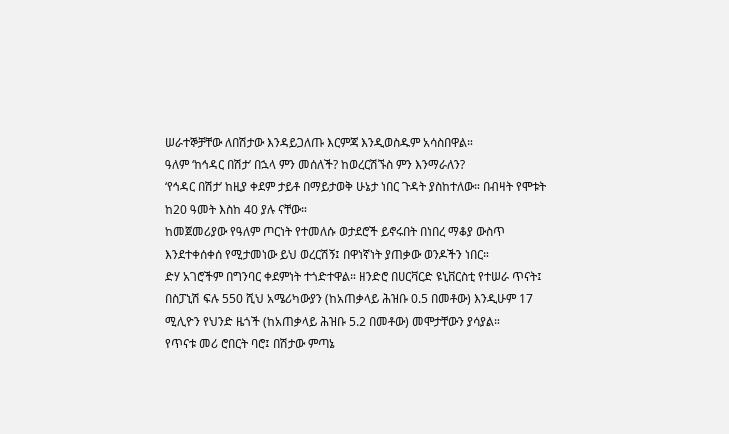ሠራተኞቻቸው ለበሽታው እንዳይጋለጡ እርምጃ እንዲወስዱም አሳስበዋል።
ዓለም ‘ከኅዳር በሽታ’ በኋላ ምን መሰለች? ከወረርሽኙስ ምን እንማራለን?
‘የኅዳር በሽታ’ ከዚያ ቀደም ታይቶ በማይታወቅ ሁኔታ ነበር ጉዳት ያስከተለው። በብዛት የሞቱት ከ20 ዓመት እስከ 40 ያሉ ናቸው።
ከመጀመሪያው የዓለም ጦርነት የተመለሱ ወታደሮች ይኖሩበት በነበረ ማቆያ ውስጥ እንደተቀሰቀሰ የሚታመነው ይህ ወረርሽኝ፤ በዋነኛነት ያጠቃው ወንዶችን ነበር።
ድሃ አገሮችም በግንባር ቀደምነት ተጎድተዋል። ዘንድሮ በሀርቫርድ ዩኒቨርስቲ የተሠራ ጥናት፤ በስፓኒሽ ፍሉ 550 ሺህ አሜሪካውያን (ከአጠቃላይ ሕዝቡ 0.5 በመቶው) እንዲሁም 17 ሚሊዮን የህንድ ዜጎች (ከአጠቃላይ ሕዝቡ 5.2 በመቶው) መሞታቸውን ያሳያል።
የጥናቱ መሪ ሮበርት ባሮ፤ በሽታው ምጣኔ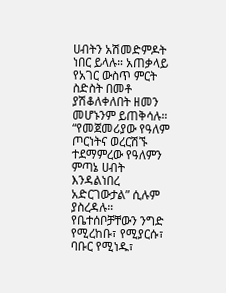ሀብትን አሽመድምዶት ነበር ይላሉ። አጠቃላይ የአገር ውስጥ ምርት ስድስት በመቶ ያሽቆለቀለበት ዘመን መሆኑንም ይጠቅሳሉ።
“የመጀመሪያው የዓለም ጦርነትና ወረርሽኙ ተደማምረው የዓለምን ምጣኔ ሀብት እንዳልነበረ አድርገውታል” ሲሉም ያስረዳሉ።
የቤተሰቦቻቸውን ንግድ የሚረከቡ፣ የሚያርሱ፣ ባቡር የሚነዱ፣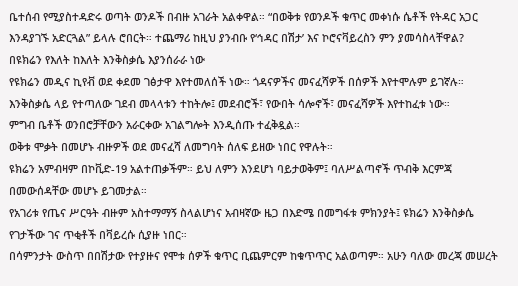ቤተሰብ የሚያስተዳድሩ ወጣት ወንዶች በብዙ አገራት አልቀዋል። “በወቅቱ የወንዶች ቁጥር መቀነሱ ሴቶች የትዳር አጋር እንዳያገኙ አድርጓል” ይላሉ ሮበርት። ተጨማሪ ከዚህ ያንብቡ የ‘ኅዳር በሽታ’ እና ኮሮናቫይረስን ምን ያመሳስላቸዋል?
በዩክሬን የእለት ከእለት እንቅስቃሴ እያንሰራራ ነው
የዩክሬን መዲና ኪየቭ ወደ ቀደመ ገፅታዋ እየተመለሰች ነው። ጎዳናዎችና መናፈሻዎች በሰዎች እየተሞሉም ይገኛሉ።
እንቅስቃሴ ላይ የተጣለው ገደብ መላላቱን ተከትሎ፤ መደብሮች፣ የውበት ሳሎኖች፣ መናፈሻዎች እየተከፈቱ ነው።
ምግብ ቤቶች ወንበሮቻቸውን አራርቀው አገልግሎት እንዲሰጡ ተፈቅዷል።
ወቅቱ ሞቃት በመሆኑ ብዙዎች ወደ መናፈሻ ለመግባት ሰለፍ ይዘው ነበር የዋሉት።
ዩክሬን አምብዛም በኮቪድ-19 አልተጠቃችም። ይህ ለምን እንደሆነ ባይታወቅም፤ ባለሥልጣኖች ጥብቅ እርምጃ በመውሰዳቸው መሆኑ ይገመታል።
የአገሪቱ የጤና ሥርዓት ብዙም አስተማማኝ ስላልሆነና አብዛኛው ዜጋ በእድሜ በመግፋቱ ምክንያት፤ ዩክሬን እንቅስቃሴ የገታችው ገና ጥቂቶች በቫይረሱ ሲያዙ ነበር።
በሳምንታት ውስጥ በበሽታው የተያዙና የሞቱ ሰዎች ቁጥር ቢጨምርም ከቁጥጥር አልወጣም። አሁን ባለው መረጃ መሠረት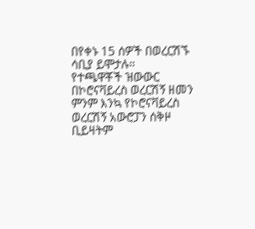በየቀኑ 15 ሰዎች በወረርሽኙ ሳቢያ ይሞታሉ።
የተጫዋቾች ዝውውር በኮሮናቫይረስ ወረርሽኝ ዘመን
ምንም እንኳ የኮሮናቫይረስ ወረርሽኝ አውሮፓን ሰቅዞ ቢይዛትም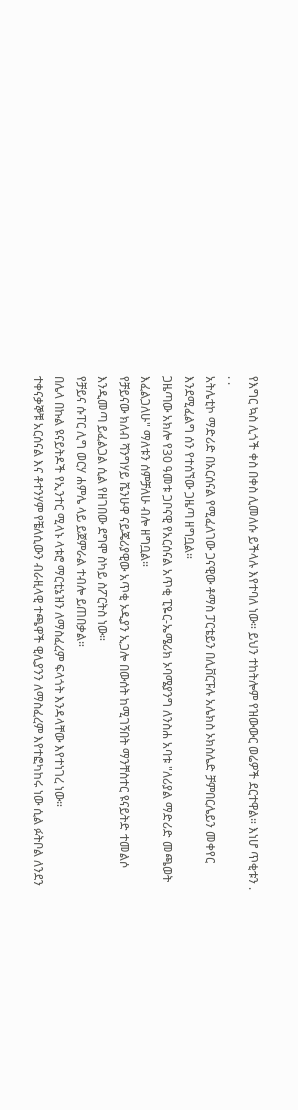የእግር ኳስ ሊጎች ቀስ በቀስ ሊመለሱ ይችላሉ እየተባለ ነው። ይህን ተከትሎም የዝውውር ወሬዎች ደርተዋል። እነሆ ጥቂቱን . . .
አትሌቲኮ ማድሪድ በአርሰናል የሚፈለገው ጋናዊው ቶማስ ፓርቴይን በሊቨርፑሉ አሌክስ ኦክስሌድ ቻምበርሌይን መቀየር እንደሚፈልግ ሰን የተሰኘው ጋዜጣ ዘግቧል።
ጋዜጣው አክሎ የ30 ዓመቱ ጋቦናዊ የአርሰናል አጥቂ ፒዬር-ኤሜሪክ ኦባሜያንግ ለንስሐ አባቱ "ለሪያል ማድሪድ መጫወት እፈልጋለሁ" ማለቱን ሰምቻለሁ ብሎ ዘግቧል።
የቻይናው ክለብ ሻንግሃይ ሼንሁዋ ናይጄሪያዊው አጥቂ ኦዲያን ኢጋሎ በውሰት ከሚገኝበት ማንቸስተር ዩናይትድ ተመልሶ እንዲመጣ ይፈልጋል ሲል የዘገበው ደግሞ ስካይ ስፖርትስ ነው።
የቻይና ሱፐር ሊግ ወርሃ ሐምሌ ላይ ይጀምራል ተብሎ ይጠበቃል።
በሌላ በኩል ዩናይትዶች የኢንተር ሚላኑ ላቱሮ ማርቲኔዝን ለማስፈረም ፍላጎት እንዳላቸው እየተነገረ ነው።
ተቀናቃኞቹ አርሰናል እና ቶተንሃም የቼለሲውን ብራዚላዊ ተጫዋች ዊሊያንን ለማስፈረም እየተፎካከሩ ነው ሲል ፉትቦል ለንደን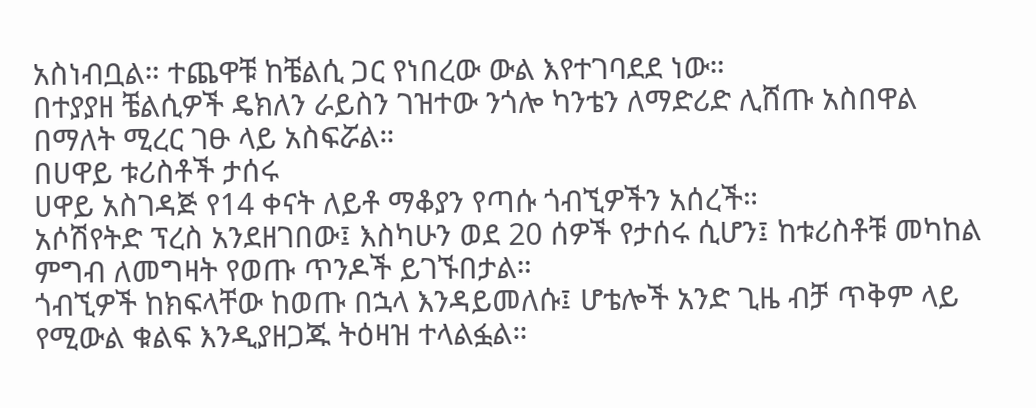አስነብቧል። ተጨዋቹ ከቼልሲ ጋር የነበረው ውል እየተገባደደ ነው።
በተያያዘ ቼልሲዎች ዴክለን ራይስን ገዝተው ንጎሎ ካንቴን ለማድሪድ ሊሸጡ አስበዋል በማለት ሚረር ገፁ ላይ አስፍሯል።
በሀዋይ ቱሪስቶች ታሰሩ
ሀዋይ አስገዳጅ የ14 ቀናት ለይቶ ማቆያን የጣሱ ጎብኚዎችን አሰረች።
አሶሽየትድ ፕረስ አንደዘገበው፤ እስካሁን ወደ 20 ሰዎች የታሰሩ ሲሆን፤ ከቱሪስቶቹ መካከል ምግብ ለመግዛት የወጡ ጥንዶች ይገኙበታል።
ጎብኚዎች ከክፍላቸው ከወጡ በኋላ እንዳይመለሱ፤ ሆቴሎች አንድ ጊዜ ብቻ ጥቅም ላይ የሚውል ቁልፍ እንዲያዘጋጁ ትዕዛዝ ተላልፏል።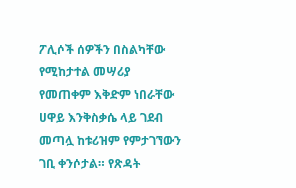ፖሊሶች ሰዎችን በስልካቸው የሚከታተል መሣሪያ የመጠቀም እቅድም ነበራቸው
ሀዋይ እንቅስቃሴ ላይ ገደብ መጣሏ ከቱሪዝም የምታገኘውን ገቢ ቀንሶታል። የጽዳት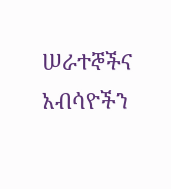ሠራተኞችና አብሳዮችን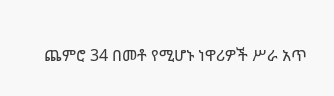ጨምሮ 34 በመቶ የሚሆኑ ነዋሪዎች ሥራ አጥ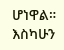ሆነዋል።
እስካሁን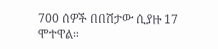700 ሰዎች በበሽታው ሲያዙ 17 ሞተዋል።